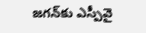జగన్‌కు ఎస్పీవై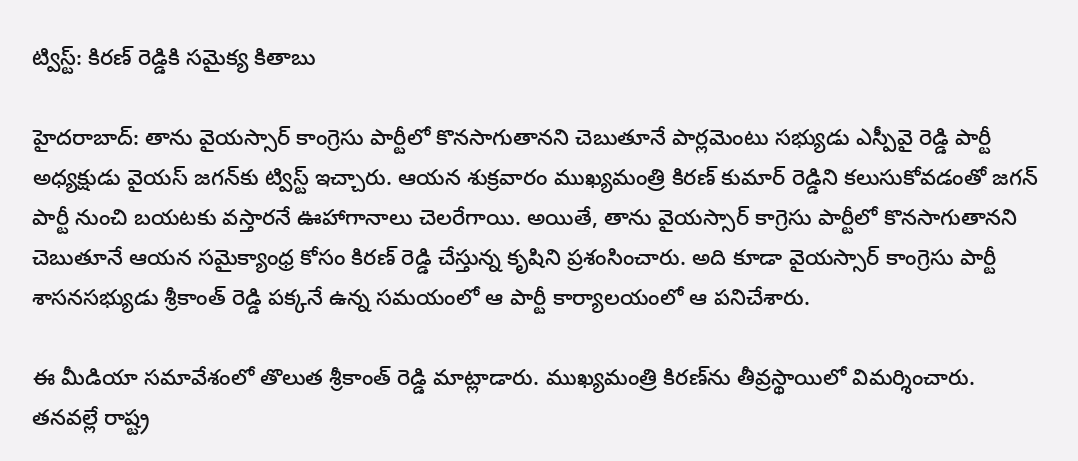ట్విస్ట్: కిరణ్ రెడ్డికి సమైక్య కితాబు

హైదరాబాద్: తాను వైయస్సార్ కాంగ్రెసు పార్టీలో కొనసాగుతానని చెబుతూనే పార్లమెంటు సభ్యుడు ఎస్పీవై రెడ్డి పార్టీ అధ్యక్షుడు వైయస్ జగన్‌కు ట్విస్ట్ ఇచ్చారు. ఆయన శుక్రవారం ముఖ్యమంత్రి కిరణ్ కుమార్ రెడ్డిని కలుసుకోవడంతో జగన్ పార్టీ నుంచి బయటకు వస్తారనే ఊహాగానాలు చెలరేగాయి. అయితే, తాను వైయస్సార్ కాగ్రెసు పార్టీలో కొనసాగుతానని చెబుతూనే ఆయన సమైక్యాంధ్ర కోసం కిరణ్ రెడ్డి చేస్తున్న కృషిని ప్రశంసించారు. అది కూడా వైయస్సార్ కాంగ్రెసు పార్టీ శాసనసభ్యుడు శ్రీకాంత్ రెడ్డి పక్కనే ఉన్న సమయంలో ఆ పార్టీ కార్యాలయంలో ఆ పనిచేశారు.

ఈ మీడియా సమావేశంలో తొలుత శ్రీకాంత్ రెడ్డి మాట్లాడారు. ముఖ్యమంత్రి కిరణ్‌ను తీవ్రస్థాయిలో విమర్శించారు. తనవల్లే రాష్ట్ర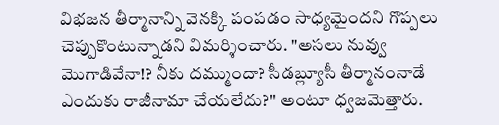విభజన తీర్మానాన్ని వెనక్కి పంపడం సాధ్యమైందని గొప్పలు చెప్పుకొంటున్నాడని విమర్శించారు. "అసలు నువ్వు మొగాడివేనా!? నీకు దమ్ముందా? సీడబ్ల్యూసీ తీర్మానంనాడే ఎందుకు రాజీనామా చేయలేదు?'' అంటూ ధ్వజమెత్తారు.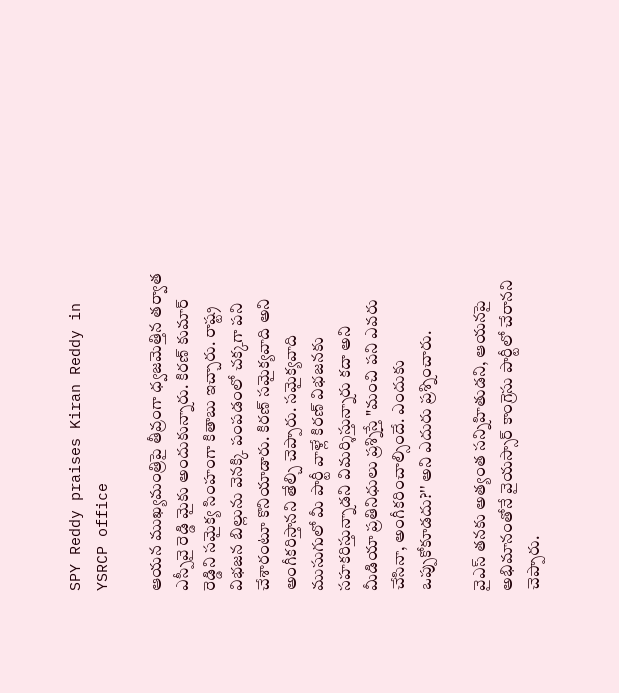SPY Reddy praises Kiran Reddy in YSRCP office

ఆయన ముఖ్యమంత్రిపై తీవ్రంగా ధ్వజమెత్తిన తర్వాత ఎస్పీవై రెడ్డి మైకు అందుకున్నారు. కిరణ్ కుమార్ రెడ్డిని సమైక్య సింహంగా కితాబు ఇచ్చారు. రాష్ట్ర విభజన బిల్లును వెనక్కి పంపడంలో చక్కగా పని చేశారంటూ కొనియాడారు. కిరణ్ సమైక్యవాది అని అంగీకరిస్తానని తేల్చి చెప్పారు. సమైక్యవాది ముసుగులో మీ పార్టీ వాళ్లే కిరణ్ విభజనకు సహకరిస్తున్నాడని విమర్శిస్తున్నారు కదా అని మీడియా ప్రతినిధులు ప్రశ్నిస్తే "మంచి పని ఎవరు చేసినా, అంగీకరించాల్సిందే. ఎందుకు ఒప్పుకోకూడదు?'' అని ఎదురు ప్రశ్నించారు.

వైఎస్ తనకు అత్యంత సన్నిహితుడని, ఆయనపై అభిమానంతోనే వైయస్సార్ కాంగ్రెసు పార్టీలో చేరానని చెప్పారు.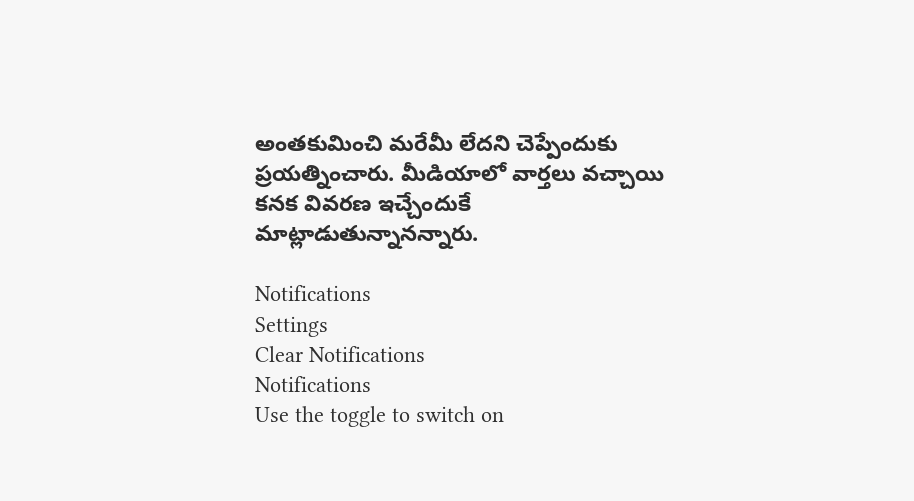అంతకుమించి మరేమీ లేదని చెప్పేందుకు ప్రయత్నించారు. మీడియాలో వార్తలు వచ్చాయి కనక వివరణ ఇచ్చేందుకే మాట్లాడుతున్నానన్నారు.

Notifications
Settings
Clear Notifications
Notifications
Use the toggle to switch on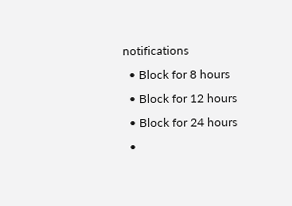notifications
  • Block for 8 hours
  • Block for 12 hours
  • Block for 24 hours
  •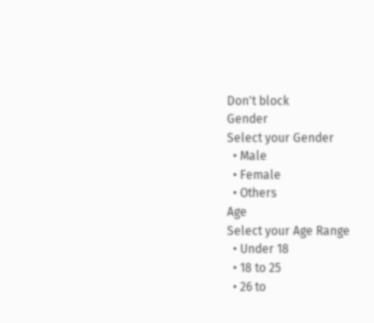Don't block
Gender
Select your Gender
  • Male
  • Female
  • Others
Age
Select your Age Range
  • Under 18
  • 18 to 25
  • 26 to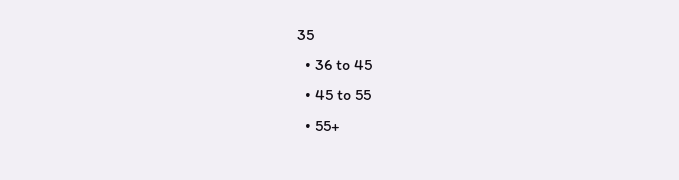35
  • 36 to 45
  • 45 to 55
  • 55+